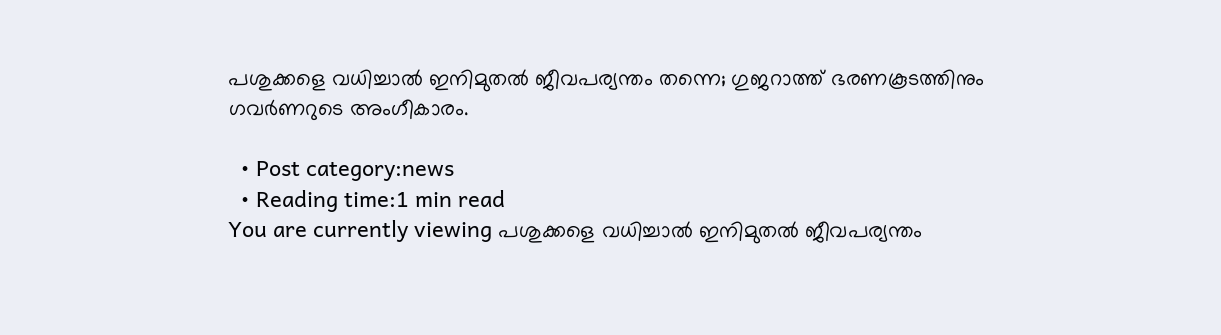പശുക്കളെ വധിച്ചാല്‍ ഇനിമുതല്‍ ജീവപര്യന്തം തന്നെ; ഗുജറാത്ത് ഭരണകൂടത്തിനും ഗവര്‍ണറുടെ അംഗീകാരം.

  • Post category:news
  • Reading time:1 min read
You are currently viewing പശുക്കളെ വധിച്ചാല്‍ ഇനിമുതല്‍ ജീവപര്യന്തം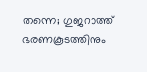തന്നെ; ഗുജറാത്ത് ഭരണകൂടത്തിനും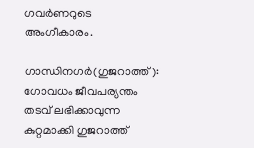ഗവര്‍ണറുടെ അംഗീകാരം.

ഗാന്ധിനഗര്‍(ഗുജറാത്ത്): ഗോവധം ജീവപര്യന്തം തടവ് ലഭിക്കാവുന്ന കുറ്റമാക്കി ഗുജറാത്ത്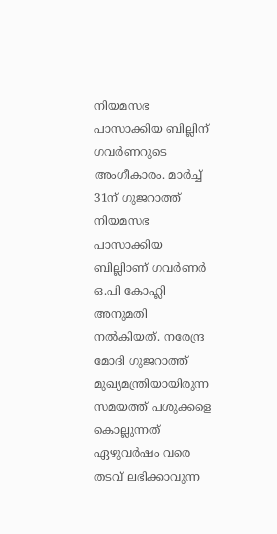നിയമസഭ പാസാക്കിയ ബില്ലിന് ഗവര്‍ണറുടെ അംഗീകാരം. മാര്‍ച്ച് 31ന് ഗുജറാത്ത് നിയമസഭ പാസാക്കിയ ബില്ലിാണ് ഗവര്‍ണര്‍ ഒ.പി കോഹ്ലി അനുമതി നല്‍കിയത്. നരേന്ദ്ര മോദി ഗുജറാത്ത് മുഖ്യമന്ത്രിയായിരുന്ന സമയത്ത് പശുക്കളെ കൊല്ലുന്നത് ഏഴുവര്‍ഷം വരെ തടവ് ലഭിക്കാവുന്ന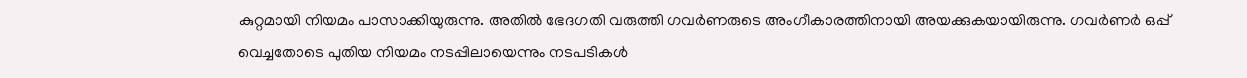കുറ്റമായി നിയമം പാസാക്കിയുരുന്നു. അതില്‍ ഭേദഗതി വരുത്തി ഗവര്‍ണരുടെ അംഗീകാരത്തിനായി അയക്കുകയായിരുന്നു. ഗവര്‍ണര്‍ ഒപ്പ് വെച്ചതോടെ പുതിയ നിയമം നടപ്പിലായെന്നും നടപടികള്‍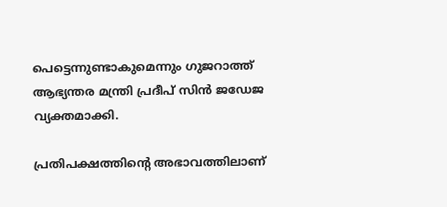പെട്ടെന്നുണ്ടാകുമെന്നും ഗുജറാത്ത് ആഭ്യന്തര മന്ത്രി പ്രദീപ് സിന്‍ ജഡേജ വ്യക്തമാക്കി.

പ്രതിപക്ഷത്തിന്റെ അഭാവത്തിലാണ്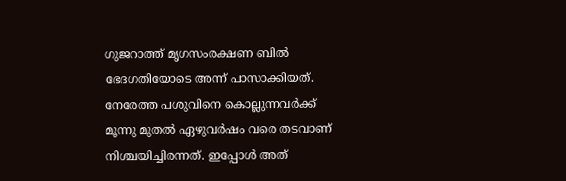ഗുജറാത്ത് മൃഗസംരക്ഷണ ബില്‍ ഭേദഗതിയോടെ അന്ന് പാസാക്കിയത്. നേരേത്ത പശുവിനെ കൊല്ലുന്നവര്‍ക്ക് മൂന്നു മുതല്‍ ഏഴുവര്‍ഷം വരെ തടവാണ് നിശ്ചയിച്ചിരന്നത്. ഇപ്പോള്‍ അത്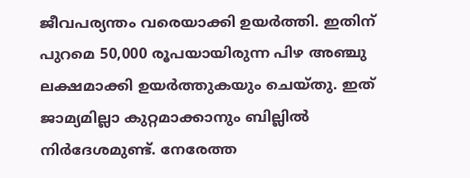ജീവപര്യന്തം വരെയാക്കി ഉയര്‍ത്തി. ഇതിന് പുറമെ 50,000 രൂപയായിരുന്ന പിഴ അഞ്ചു ലക്ഷമാക്കി ഉയര്‍ത്തുകയും ചെയ്തു. ഇത് ജാമ്യമില്ലാ കുറ്റമാക്കാനും ബില്ലില്‍ നിര്‍ദേശമുണ്ട്. നേരേത്ത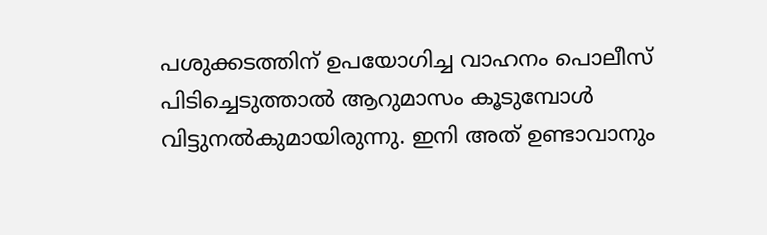പശുക്കടത്തിന് ഉപയോഗിച്ച വാഹനം പൊലീസ് പിടിച്ചെടുത്താല്‍ ആറുമാസം കൂടുമ്പോള്‍ വിട്ടുനല്‍കുമായിരുന്നു. ഇനി അത് ഉണ്ടാവാനും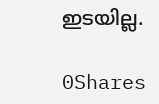ഇടയില്ല.

0Shares